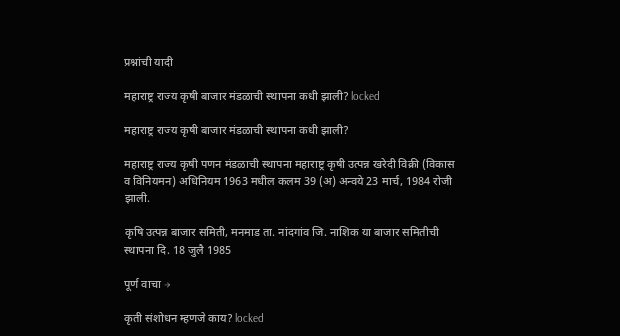प्रश्नांची यादी

महाराष्ट्र राज्य कृषी बाजार मंडळाची स्थापना कधी झाली? locked

महाराष्ट्र राज्य कृषी बाजार मंडळाची स्थापना कधी झाली?

महाराष्ट्र राज्य कृषी पणन मंडळाची स्थापना महाराष्ट्र कृषी उत्पन्न खरेदी विक्री (विकास व विनियमन) अधिनियम 1963 मधील कलम 39 (अ) अन्वये 23 मार्च, 1984 रोजी झाली.

कृषि उत्पन्न बाजार समिती, मनमाड ता. नांदगांव जि. नाशिक या बाजार समितीची स्थापना दि. 18 जुलै 1985

पूर्ण वाचा →

कृती संशोधन म्हणजे काय? locked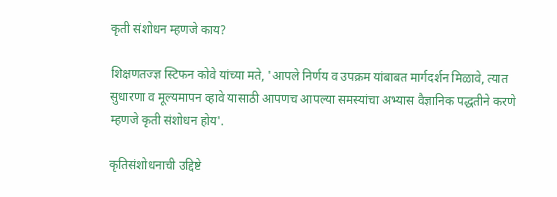कृती संशोधन म्हणजे काय?

शिक्षणतज्ज्ञ स्टिफन कोवे यांच्या मते, 'आपले निर्णय व उपक्रम यांबाबत मार्गदर्शन मिळावे, त्यात सुधारणा व मूल्यमापन व्हावे यासाठी आपणच आपल्या समस्यांचा अभ्यास वैज्ञानिक पद्धतीने करणे म्हणजे कृती संशोधन होय'.

कृतिसंशोधनाची उद्दिष्टे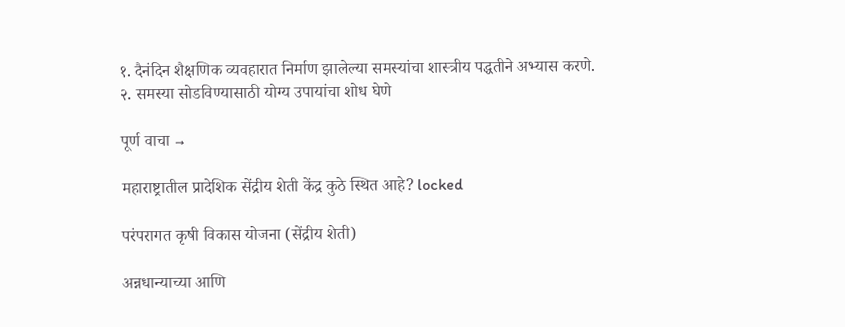१. दैनंदिन शैक्षणिक व्यवहारात निर्माण झालेल्या समस्यांचा शास्त्रीय पद्धतीने अभ्यास करणे.
२. समस्या सोडविण्यासाठी योग्य उपायांचा शोध घेणे

पूर्ण वाचा →

महाराष्ट्रातील प्रादेशिक सेंद्रीय शेती केंद्र कुठे स्थित आहे? locked

परंपरागत कृषी विकास योजना (सेंद्रीय शेती)

अन्नधान्याच्या आणि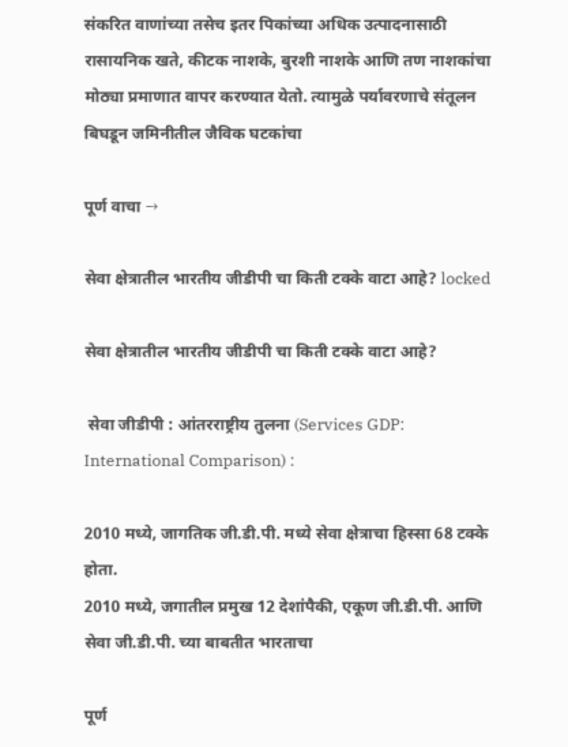संकरित वाणांच्या तसेच इतर पिकांच्या अधिक उत्पादनासाठी रासायनिक खते, कीटक नाशके, बुरशी नाशके आणि तण नाशकांचा मोठ्या प्रमाणात वापर करण्यात येतो. त्यामुळे पर्यावरणाचे संतूलन बिघडून जमिनीतील जैविक घटकांचा

पूर्ण वाचा →

सेवा क्षेत्रातील भारतीय जीडीपी चा किती टक्के वाटा आहे? locked

सेवा क्षेत्रातील भारतीय जीडीपी चा किती टक्के वाटा आहे?

 सेवा जीडीपी : आंतरराष्ट्रीय तुलना (Services GDP: International Comparison) :

2010 मध्ये, जागतिक जी.डी.पी. मध्ये सेवा क्षेत्राचा हिस्सा 68 टक्के होता.
2010 मध्ये, जगातील प्रमुख 12 देशांपैकी, एकूण जी.डी.पी. आणि सेवा जी.डी.पी. च्या बाबतीत भारताचा

पूर्ण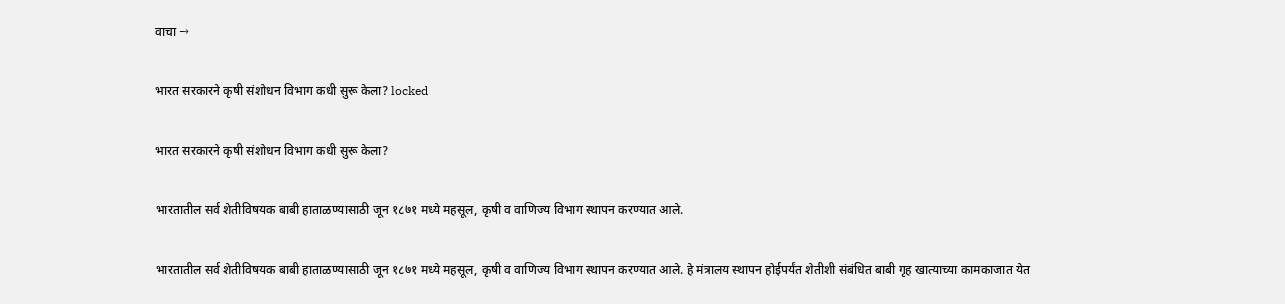वाचा →

भारत सरकारने कृषी संशोधन विभाग कधी सुरू केला? locked

भारत सरकारने कृषी संशोधन विभाग कधी सुरू केला?

भारतातील सर्व शेतीविषयक बाबी हाताळण्यासाठी जून १८७१ मध्ये महसूल, कृषी व वाणिज्य विभाग स्थापन करण्यात आले.

भारतातील सर्व शेतीविषयक बाबी हाताळण्यासाठी जून १८७१ मध्ये महसूल, कृषी व वाणिज्य विभाग स्थापन करण्यात आले. हे मंत्रालय स्थापन होईपर्यंत शेतीशी संबंधित बाबी गृह खात्याच्या कामकाजात येत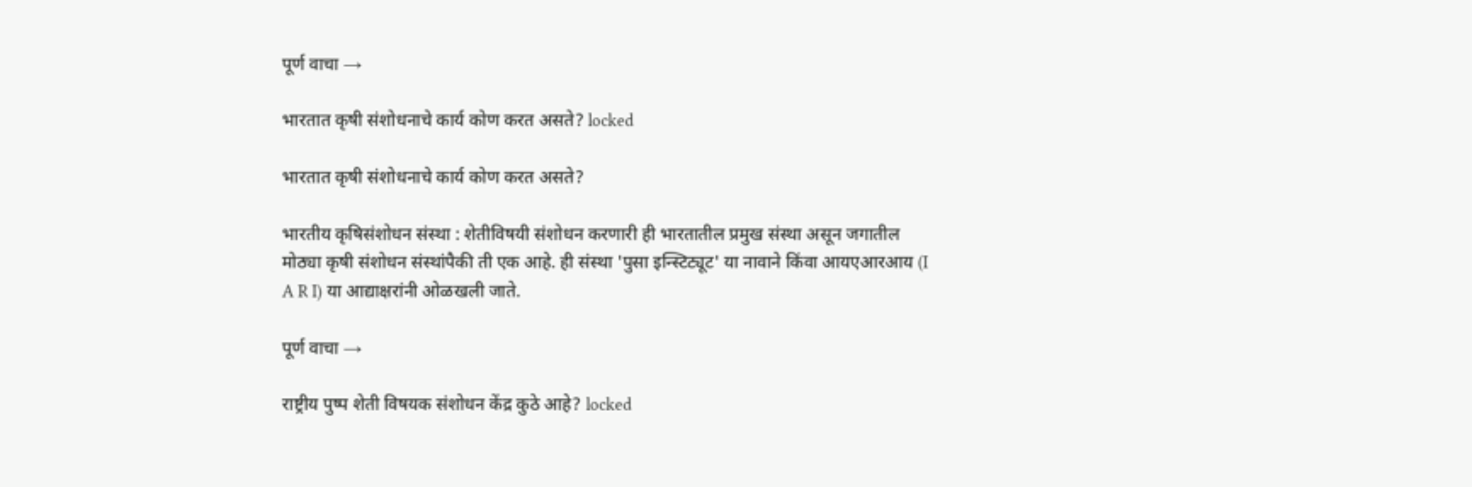पूर्ण वाचा →

भारतात कृषी संशोधनाचे कार्य कोण करत असते? locked

भारतात कृषी संशोधनाचे कार्य कोण करत असते?

भारतीय कृषिसंशोधन संस्था : शेतीविषयी संशोधन करणारी ही भारतातील प्रमुख संस्था असून जगातील मोठ्या कृषी संशोधन संस्थांपैकी ती एक आहे. ही संस्था 'पुसा इन्स्टिट्यूट' या नावाने किंवा आयएआरआय (I A R I) या आद्याक्षरांनी ओळखली जाते.

पूर्ण वाचा →

राष्ट्रीय पुष्प शेती विषयक संशोधन केंद्र कुठे आहे? locked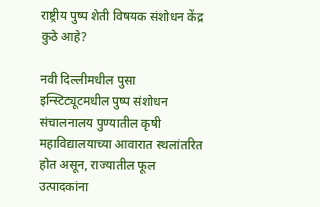राष्ट्रीय पुष्प शेती विषयक संशोधन केंद्र कुठे आहे?

नवी दिल्लीमधील पुसा इन्स्टिट्यूटमधील पुष्प संशोधन संचालनालय पुण्यातील कृषी महाविद्यालयाच्या आवारात स्थलांतरित होत असून, राज्यातील फूल उत्पादकांना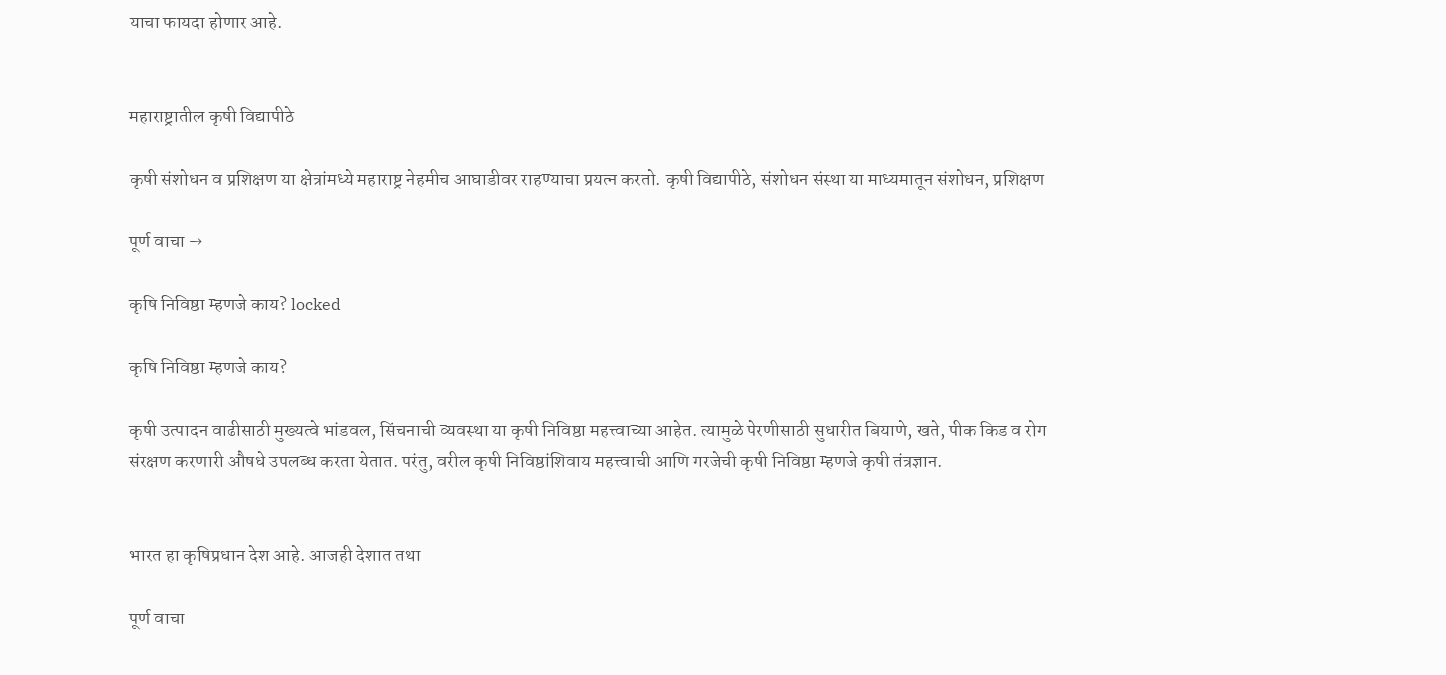याचा फायदा होणार आहे.


महाराष्ट्रातील कृषी विद्यापीठे

कृषी संशोधन व प्रशिक्षण या क्षेत्रांमध्ये महाराष्ट्र नेहमीच आघाडीवर राहण्याचा प्रयत्न करतो. कृषी विद्यापीठे, संशोधन संस्था या माध्यमातून संशोधन, प्रशिक्षण

पूर्ण वाचा →

कृषि निविष्ठा म्हणजे काय? locked

कृषि निविष्ठा म्हणजे काय?

कृषी उत्पादन वाढीसाठी मुख्यत्वे भांडवल, सिंचनाची व्यवस्था या कृषी निविष्ठा महत्त्वाच्या आहेत. त्यामुळे पेरणीसाठी सुधारीत बियाणे, खते, पीक किड व रोग संरक्षण करणारी औषधे उपलब्ध करता येतात. परंतु, वरील कृषी निविष्ठांशिवाय महत्त्वाची आणि गरजेची कृषी निविष्ठा म्हणजे कृषी तंत्रज्ञान.


भारत हा कृ‌षिप्रधान देश आहे. आजही देशात तथा

पूर्ण वाचा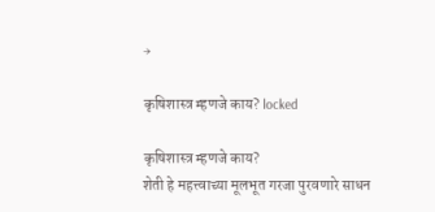→

कृषिशास्त्र म्हणजे काय? locked

कृषिशास्त्र म्हणजे काय?
शेती हे महत्त्वाच्या मूलभूत गरजा पुरवणारे साधन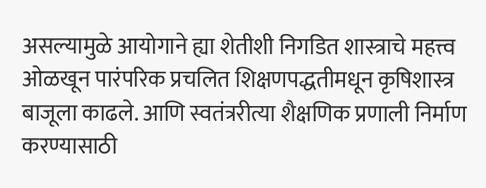असल्यामुळे आयोगाने ह्या शेतीशी निगडित शास्त्राचे महत्त्व ओळखून पारंपरिक प्रचलित शिक्षणपद्धतीमधून कृषिशास्त्र बाजूला काढले. आणि स्वतंत्ररीत्या शैक्षणिक प्रणाली निर्माण करण्यासाठी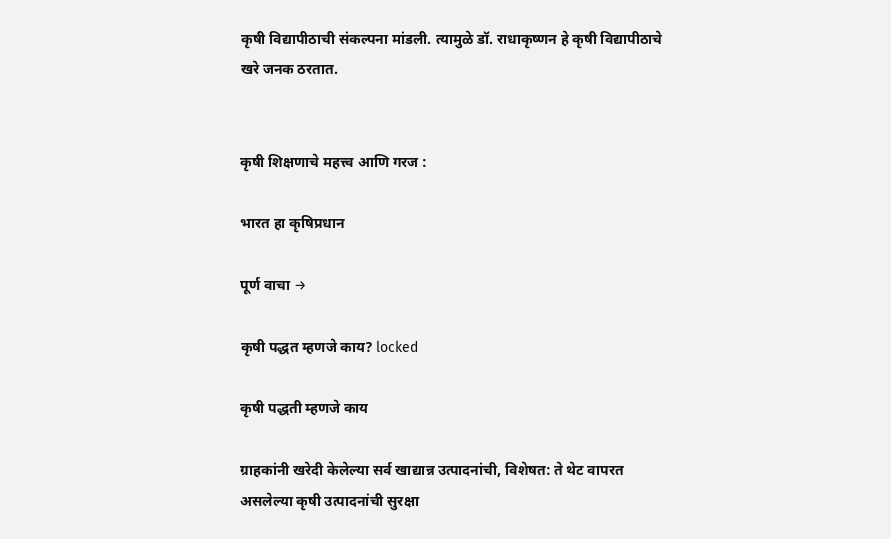कृषी विद्यापीठाची संकल्पना मांडली. त्यामुळे डॉ. राधाकृष्णन हे कृषी विद्यापीठाचे खरे जनक ठरतात.


कृषी शिक्षणाचे महत्त्व आणि गरज :

भारत हा कृ‌षिप्रधान

पूर्ण वाचा →

कृषी पद्धत म्हणजे काय? locked

कृषी पद्धती म्हणजे काय

ग्राहकांनी खरेदी केलेल्या सर्व खाद्यान्न उत्पादनांची, विशेषत: ते थेट वापरत असलेल्या कृषी उत्पादनांची सुरक्षा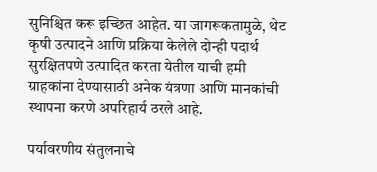सुनिश्चित करू इच्छित आहेत. या जागरूकतामुळे, थेट कृषी उत्पादने आणि प्रक्रिया केलेले दोन्ही पदार्थ सुरक्षितपणे उत्पादित करता येतील याची हमी ग्राहकांना देण्यासाठी अनेक यंत्रणा आणि मानकांची स्थापना करणे अपरिहार्य ठरले आहे.

पर्यावरणीय संतुलनाचे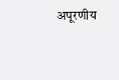अपूरणीय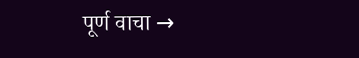पूर्ण वाचा →